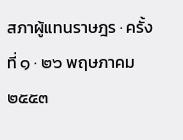สภาผู้แทนราษฎร · ครั้งที่ ๑ · ๒๖ พฤษภาคม ๒๕๕๓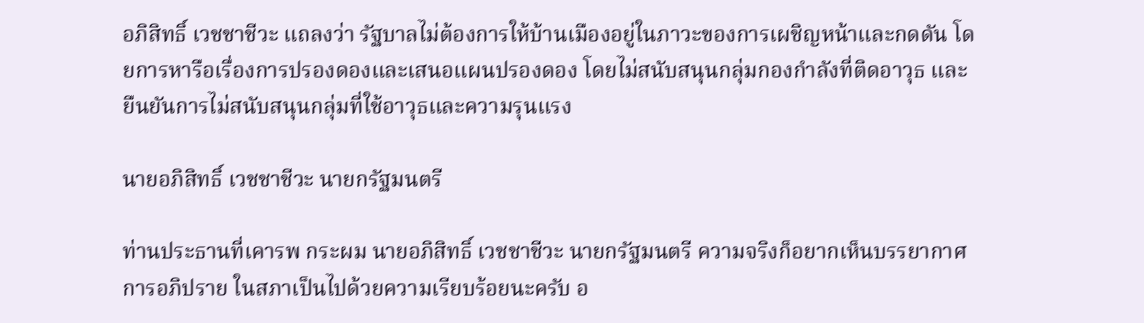อภิสิทธิ์ เวชชาชีวะ แถลงว่า รัฐบาลไม่ต้องการให้บ้านเมืองอยู่ในภาวะของการเผชิญหน้าและกดดัน โดยการหารือเรื่องการปรองดองและเสนอแผนปรองดอง โดยไม่สนับสนุนกลุ่มกองกำลังที่ติดอาวุธ และยืนยันการไม่สนับสนุนกลุ่มที่ใช้อาวุธและความรุนแรง

นายอภิสิทธิ์ เวชชาชีวะ นายกรัฐมนตรี

ท่านประธานที่เคารพ กระผม นายอภิสิทธิ์ เวชชาชีวะ นายกรัฐมนตรี ความจริงก็อยากเห็นบรรยากาศการอภิปราย ในสภาเป็นไปด้วยความเรียบร้อยนะครับ อ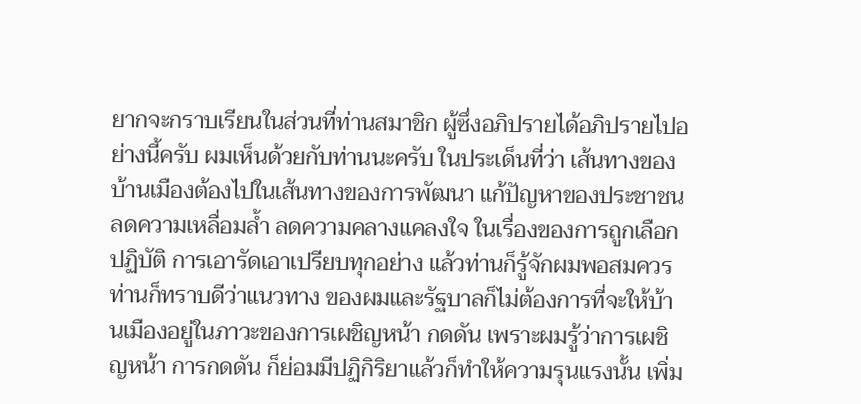ยากจะกราบเรียนในส่วนที่ท่านสมาชิก ผู้ซึ่งอภิปรายได้อภิปรายไปอย่างนี้ครับ ผมเห็นด้วยกับท่านนะครับ ในประเด็นที่ว่า เส้นทางของบ้านเมืองต้องไปในเส้นทางของการพัฒนา แก้ปัญหาของประชาชน ลดความเหลื่อมลํ้า ลดความคลางแคลงใจ ในเรื่องของการถูกเลือกปฏิบัติ การเอารัดเอาเปรียบทุกอย่าง แล้วท่านก็รู้จักผมพอสมควร ท่านก็ทราบดีว่าแนวทาง ของผมและรัฐบาลก็ไม่ต้องการที่จะให้บ้านเมืองอยู่ในภาวะของการเผชิญหน้า กดดัน เพราะผมรู้ว่าการเผชิญหน้า การกดดัน ก็ย่อมมีปฏิกิริยาแล้วก็ทําให้ความรุนแรงนั้น เพิ่ม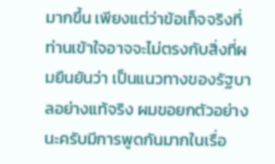มากขึ้น เพียงแต่ว่าข้อเท็จจริงที่ท่านเข้าใจอาจจะไม่ตรงกับสิ่งที่ผมยืนยันว่า เป็นแนวทางของรัฐบาลอย่างแท้จริง ผมขอยกตัวอย่างนะครับมีการพูดกันมากในเรื่อ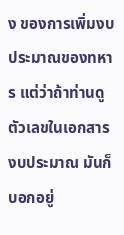ง ของการเพิ่มงบประมาณของทหาร แต่ว่าถ้าท่านดูตัวเลขในเอกสารงบประมาณ มันก็บอกอยู่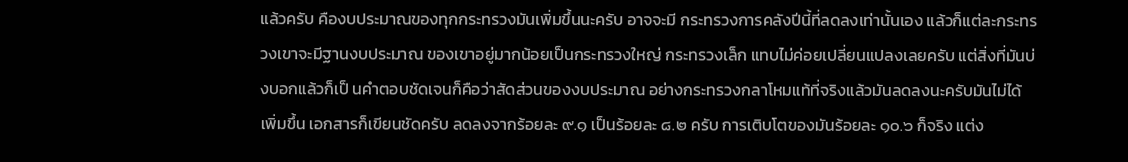แล้วครับ คืองบประมาณของทุกกระทรวงมันเพิ่มขึ้นนะครับ อาจจะมี กระทรวงการคลังปีนี้ที่ลดลงเท่านั้นเอง แล้วก็แต่ละกระทรวงเขาจะมีฐานงบประมาณ ของเขาอยู่มากน้อยเป็นกระทรวงใหญ่ กระทรวงเล็ก แทบไม่ค่อยเปลี่ยนแปลงเลยครับ แต่สิ่งที่มันบ่งบอกแล้วก็เป็ นคําตอบชัดเจนก็คือว่าสัดส่วนของงบประมาณ อย่างกระทรวงกลาโหมแท้ที่จริงแล้วมันลดลงนะครับมันไม่ได้เพิ่มขึ้น เอกสารก็เขียนชัดครับ ลดลงจากร้อยละ ๙.๑ เป็นร้อยละ ๘.๒ ครับ การเติบโตของมันร้อยละ ๑๐.๖ ก็จริง แต่ง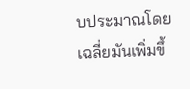บประมาณโดยเฉลี่ยมันเพิ่มขึ้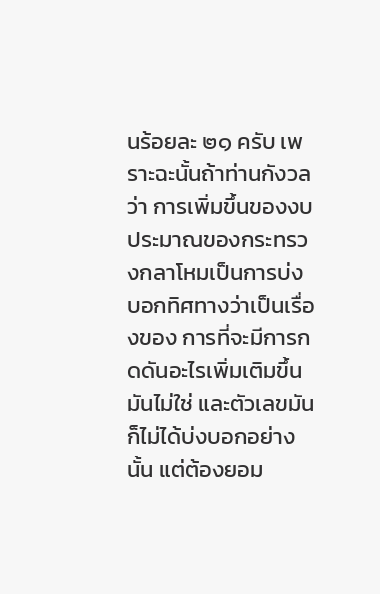นร้อยละ ๒๑ ครับ เพราะฉะนั้นถ้าท่านกังวลว่า การเพิ่มขึ้นของงบประมาณของกระทรวงกลาโหมเป็นการบ่งบอกทิศทางว่าเป็นเรื่องของ การที่จะมีการกดดันอะไรเพิ่มเติมขึ้นมันไม่ใช่ และตัวเลขมันก็ไม่ได้บ่งบอกอย่างนั้น แต่ต้องยอม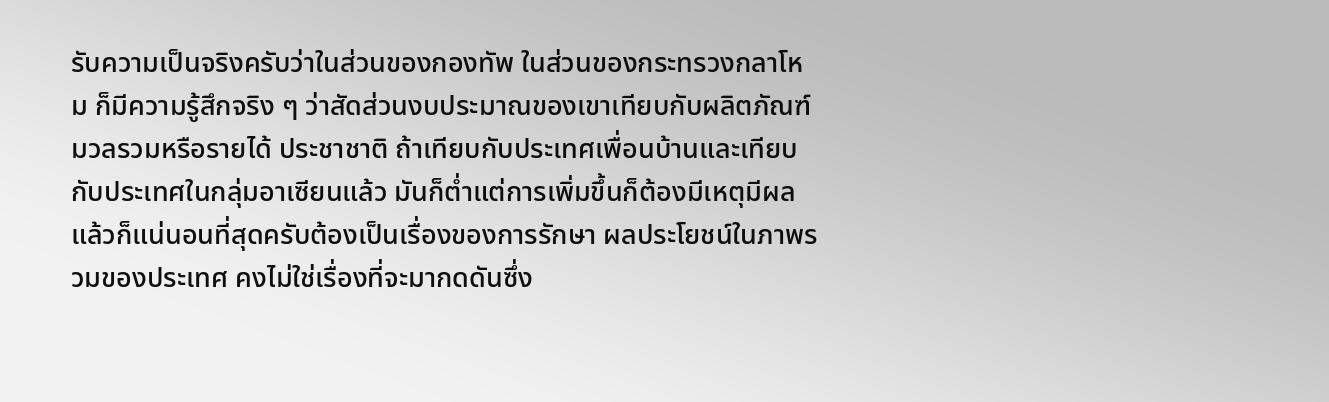รับความเป็นจริงครับว่าในส่วนของกองทัพ ในส่วนของกระทรวงกลาโหม ก็มีความรู้สึกจริง ๆ ว่าสัดส่วนงบประมาณของเขาเทียบกับผลิตภัณฑ์มวลรวมหรือรายได้ ประชาชาติ ถ้าเทียบกับประเทศเพื่อนบ้านและเทียบกับประเทศในกลุ่มอาเซียนแล้ว มันก็ตํ่าแต่การเพิ่มขึ้นก็ต้องมีเหตุมีผล แล้วก็แน่นอนที่สุดครับต้องเป็นเรื่องของการรักษา ผลประโยชน์ในภาพรวมของประเทศ คงไม่ใช่เรื่องที่จะมากดดันซึ่ง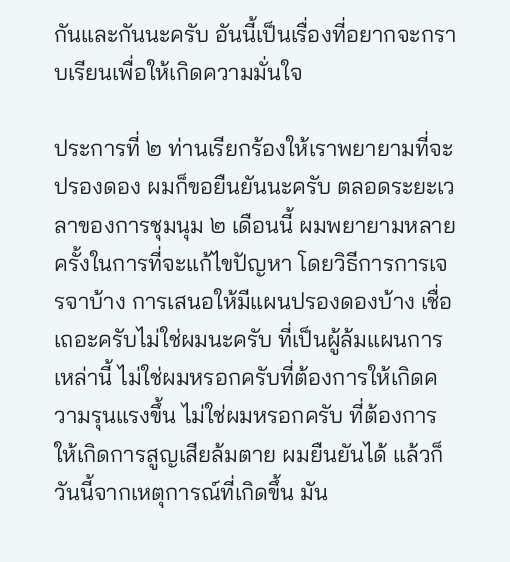กันและกันนะครับ อันนี้เป็นเรื่องที่อยากจะกราบเรียนเพื่อให้เกิดความมั่นใจ

ประการที่ ๒ ท่านเรียกร้องให้เราพยายามที่จะปรองดอง ผมก็ขอยืนยันนะครับ ตลอดระยะเวลาของการชุมนุม ๒ เดือนนี้ ผมพยายามหลายครั้งในการที่จะแก้ไขปัญหา โดยวิธีการการเจรจาบ้าง การเสนอให้มีแผนปรองดองบ้าง เชื่อเถอะครับไม่ใช่ผมนะครับ ที่เป็นผู้ล้มแผนการเหล่านี้ ไม่ใช่ผมหรอกครับที่ต้องการให้เกิดความรุนแรงขึ้น ไม่ใช่ผมหรอกครับ ที่ต้องการให้เกิดการสูญเสียล้มตาย ผมยืนยันได้ แล้วก็วันนี้จากเหตุการณ์ที่เกิดขึ้น มัน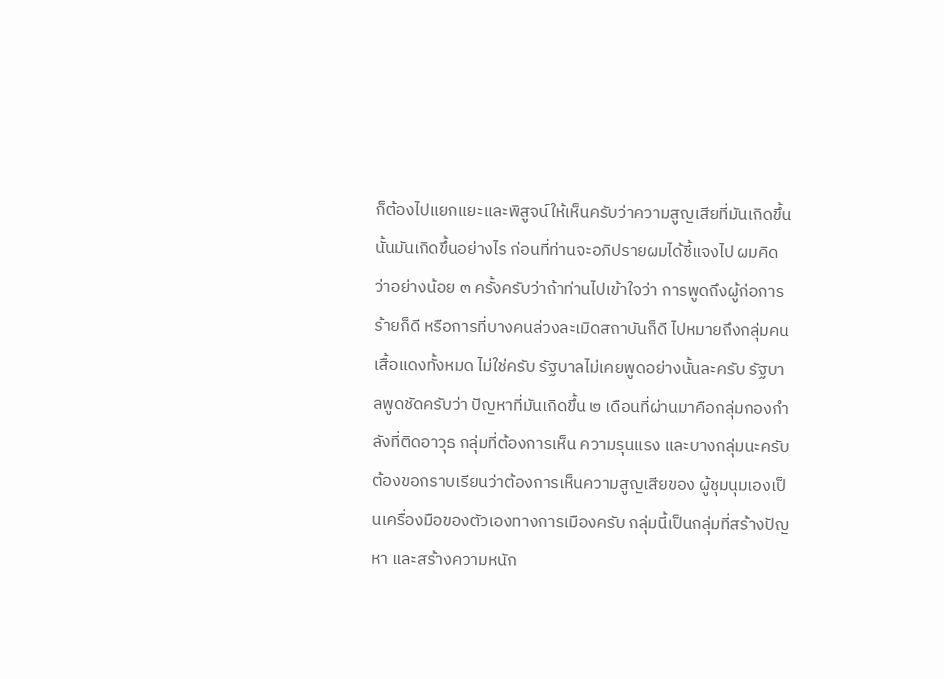ก็ต้องไปแยกแยะและพิสูจน์ให้เห็นครับว่าความสูญเสียที่มันเกิดขึ้นนั้นมันเกิดขึ้นอย่างไร ก่อนที่ท่านจะอภิปรายผมได้ชี้แจงไป ผมคิดว่าอย่างน้อย ๓ ครั้งครับว่าถ้าท่านไปเข้าใจว่า การพูดถึงผู้ก่อการร้ายก็ดี หรือการที่บางคนล่วงละเมิดสถาบันก็ดี ไปหมายถึงกลุ่มคน เสื้อแดงทั้งหมด ไม่ใช่ครับ รัฐบาลไม่เคยพูดอย่างนั้นละครับ รัฐบาลพูดชัดครับว่า ปัญหาที่มันเกิดขึ้น ๒ เดือนที่ผ่านมาคือกลุ่มกองกําลังที่ติดอาวุธ กลุ่มที่ต้องการเห็น ความรุนแรง และบางกลุ่มนะครับต้องขอกราบเรียนว่าต้องการเห็นความสูญเสียของ ผู้ชุมนุมเองเป็นเครื่องมือของตัวเองทางการเมืองครับ กลุ่มนี้เป็นกลุ่มที่สร้างปัญหา และสร้างความหนัก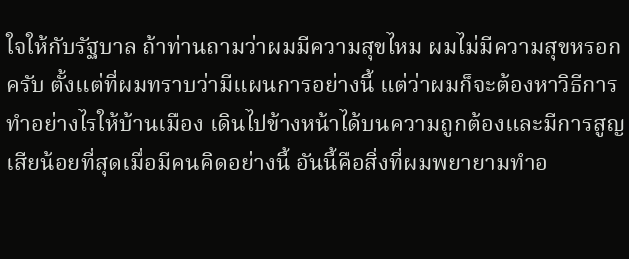ใจให้กับรัฐบาล ถ้าท่านถามว่าผมมีความสุขไหม ผมไม่มีความสุขหรอกครับ ตั้งแต่ที่ผมทราบว่ามีแผนการอย่างนี้ แต่ว่าผมก็จะต้องหาวิธีการทําอย่างไรให้บ้านเมือง เดินไปข้างหน้าได้บนความถูกต้องและมีการสูญเสียน้อยที่สุดเมื่อมีคนคิดอย่างนี้ อันนี้คือสิ่งที่ผมพยายามทําอ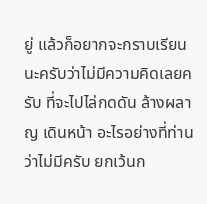ยู่ แล้วก็อยากจะกราบเรียนนะครับว่าไม่มีความคิดเลยครับ ที่จะไปไล่กดดัน ล้างผลาญ เดินหน้า อะไรอย่างที่ท่านว่าไม่มีครับ ยกเว้นก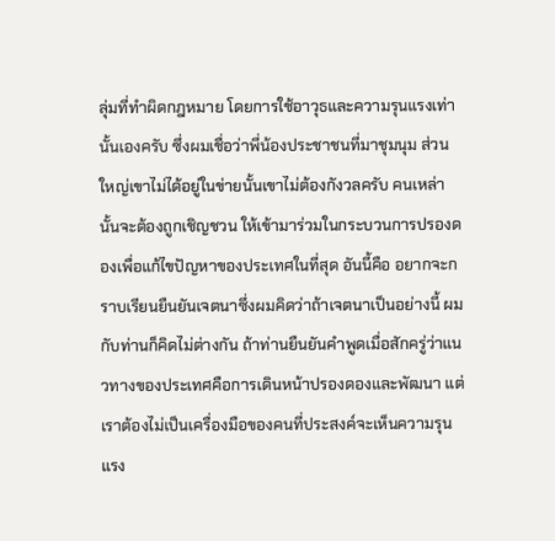ลุ่มที่ทําผิดกฎหมาย โดยการใช้อาวุธและความรุนแรงเท่านั้นเองครับ ซึ่งผมเชื่อว่าพี่น้องประชาชนที่มาชุมนุม ส่วนใหญ่เขาไม่ได้อยู่ในข่ายนั้นเขาไม่ต้องกังวลครับ คนเหล่านั้นจะต้องถูกเชิญชวน ให้เข้ามาร่วมในกระบวนการปรองดองเพื่อแก้ไขปัญหาของประเทศในที่สุด อันนี้คือ อยากจะกราบเรียนยืนยันเจตนาซึ่งผมคิดว่าถ้าเจตนาเป็นอย่างนี้ ผมกับท่านก็คิดไม่ต่างกัน ถ้าท่านยืนยันคําพูดเมื่อสักครู่ว่าแนวทางของประเทศคือการเดินหน้าปรองดองและพัฒนา แต่เราต้องไม่เป็นเครื่องมือของคนที่ประสงค์จะเห็นความรุนแรง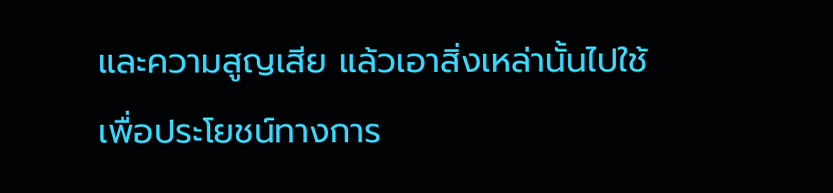และความสูญเสีย แล้วเอาสิ่งเหล่านั้นไปใช้เพื่อประโยชน์ทางการ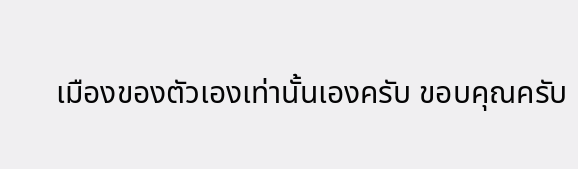เมืองของตัวเองเท่านั้นเองครับ ขอบคุณครับ